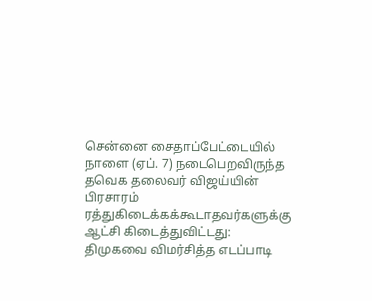சென்னை சைதாப்பேட்டையில் நாளை (ஏப். 7) நடைபெறவிருந்த தவெக தலைவர் விஜய்யின் பிரசாரம் ரத்துகிடைக்கக்கூடாதவர்களுக்கு ஆட்சி கிடைத்துவிட்டது: திமுகவை விமர்சித்த எடப்பாடி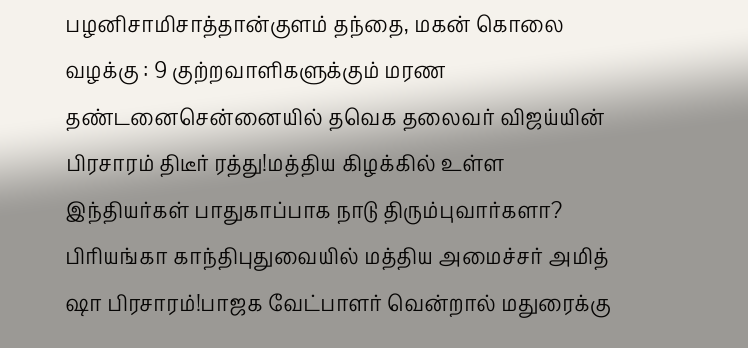பழனிசாமிசாத்தான்குளம் தந்தை, மகன் கொலை வழக்கு : 9 குற்றவாளிகளுக்கும் மரண தண்டனைசென்னையில் தவெக தலைவர் விஜய்யின் பிரசாரம் திடீர் ரத்து!மத்திய கிழக்கில் உள்ள இந்தியர்கள் பாதுகாப்பாக நாடு திரும்புவார்களா? பிரியங்கா காந்திபுதுவையில் மத்திய அமைச்சர் அமித் ஷா பிரசாரம்!பாஜக வேட்பாளர் வென்றால் மதுரைக்கு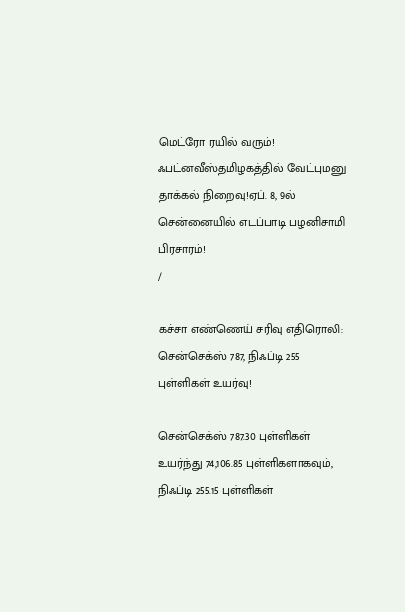மெட்ரோ ரயில் வரும்! ஃபட்னவீஸ்தமிழகத்தில் வேட்புமனு தாக்கல் நிறைவு!ஏப். 8, 9ல் சென்னையில் எடப்பாடி பழனிசாமி பிரசாரம்!
/

கச்சா எண்ணெய் சரிவு எதிரொலி: சென்செக்ஸ் 787, நிஃப்டி 255 புள்ளிகள் உயர்வு!

சென்செக்ஸ் 787.30 புள்ளிகள் உயர்ந்து 74,106.85 புள்ளிகளாகவும், நிஃப்டி 255.15 புள்ளிகள்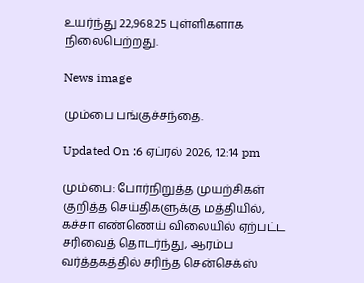உயர்ந்து 22,968.25 புள்ளிகளாக நிலைபெற்றது.

News image

மும்பை பங்குச்சந்தை.

Updated On :6 ஏப்ரல் 2026, 12:14 pm

மும்பை: போர்நிறுத்த முயற்சிகள் குறித்த செய்திகளுக்கு மத்தியில், கச்சா எண்ணெய் விலையில் ஏற்பட்ட சரிவைத் தொடர்ந்து, ஆரம்ப வர்த்தகத்தில் சரிந்த சென்செக்ஸ்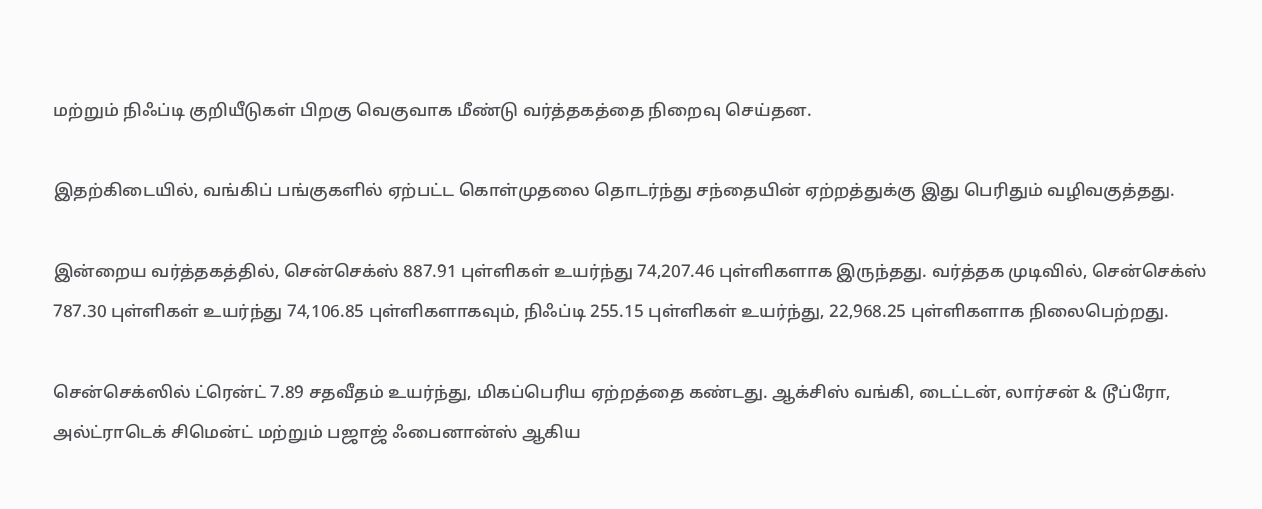மற்றும் நிஃப்டி குறியீடுகள் பிறகு வெகுவாக மீண்டு வர்த்தகத்தை நிறைவு செய்தன.

இதற்கிடையில், வங்கிப் பங்குகளில் ஏற்பட்ட கொள்முதலை தொடர்ந்து சந்தையின் ஏற்றத்துக்கு இது பெரிதும் வழிவகுத்தது.

இன்றைய வர்த்தகத்தில், சென்செக்ஸ் 887.91 புள்ளிகள் உயர்ந்து 74,207.46 புள்ளிகளாக இருந்தது. வர்த்தக முடிவில், சென்செக்ஸ் 787.30 புள்ளிகள் உயர்ந்து 74,106.85 புள்ளிகளாகவும், நிஃப்டி 255.15 புள்ளிகள் உயர்ந்து, 22,968.25 புள்ளிகளாக நிலைபெற்றது.

சென்செக்ஸில் ட்ரென்ட் 7.89 சதவீதம் உயர்ந்து, மிகப்பெரிய ஏற்றத்தை கண்டது. ஆக்சிஸ் வங்கி, டைட்டன், லார்சன் & டூப்ரோ, அல்ட்ராடெக் சிமென்ட் மற்றும் பஜாஜ் ஃபைனான்ஸ் ஆகிய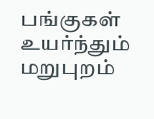பங்குகள் உயர்ந்தும் மறுபுறம்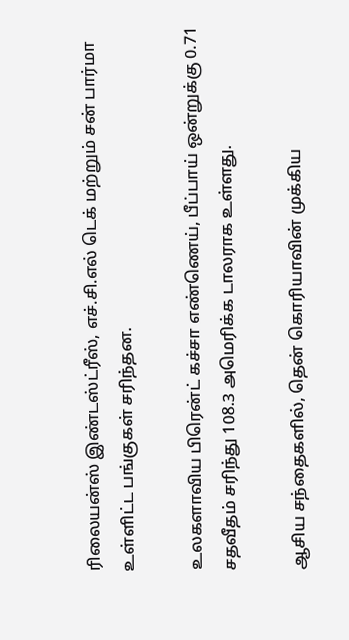ரிலையன்ஸ் இண்டஸ்ட்ரீஸ், எச்.சி.எல் டெக் மற்றும் சன் பார்மா உள்ளிட்ட பங்குகள் சரிந்தன.

உலகளாவிய பிரென்ட் கச்சா எண்ணெய், பீப்பாய் ஒன்றுக்கு 0.71 சதவீதம் சரிந்து 108.3 அமெரிக்க டாலராக உள்ளது.

ஆசிய சந்தைகளில், தென் கொரியாவின் முக்கிய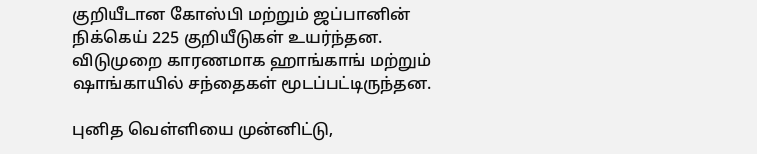குறியீடான கோஸ்பி மற்றும் ஜப்பானின் நிக்கெய் 225 குறியீடுகள் உயர்ந்தன. விடுமுறை காரணமாக ஹாங்காங் மற்றும் ஷாங்காயில் சந்தைகள் மூடப்பட்டிருந்தன.

புனித வெள்ளியை முன்னிட்டு,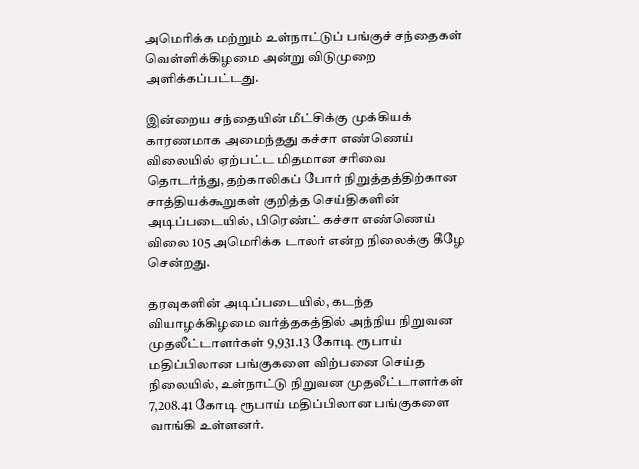அமெரிக்க மற்றும் உள்நாட்டுப் பங்குச் சந்தைகள் வெள்ளிக்கிழமை அன்று விடுமுறை அளிக்கப்பட்டது.

இன்றைய சந்தையின் மீட்சிக்கு முக்கியக் காரணமாக அமைந்தது கச்சா எண்ணெய் விலையில் ஏற்பட்ட மிதமான சரிவை தொடர்ந்து, தற்காலிகப் போர் நிறுத்தத்திற்கான சாத்தியக்கூறுகள் குறித்த செய்திகளின் அடிப்படையில், பிரெண்ட் கச்சா எண்ணெய் விலை 105 அமெரிக்க டாலர் என்ற நிலைக்கு கீழே சென்றது.

தரவுகளின் அடிப்படையில், கடந்த வியாழக்கிழமை வர்த்தகத்தில் அந்நிய நிறுவன முதலீட்டாளர்கள் 9,931.13 கோடி ரூபாய் மதிப்பிலான பங்குகளை விற்பனை செய்த நிலையில், உள்நாட்டு நிறுவன முதலீட்டாளர்கள் 7,208.41 கோடி ரூபாய் மதிப்பிலான பங்குகளை வாங்கி உள்ளனர்.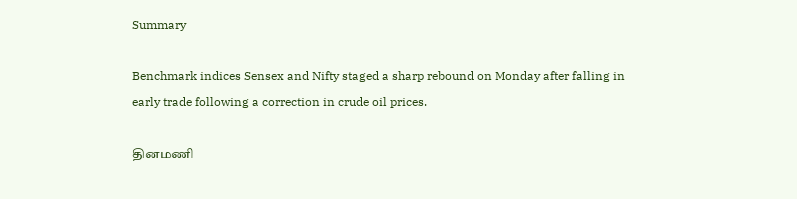Summary

Benchmark indices Sensex and Nifty staged a sharp rebound on Monday after falling in early trade following a correction in crude oil prices.

தினமணி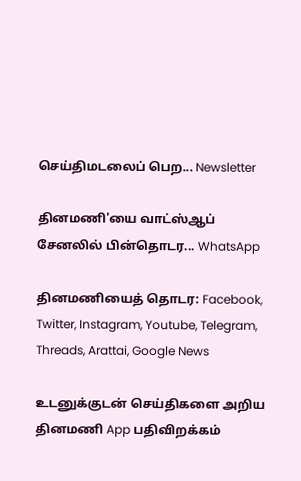செய்திமடலைப் பெற... Newsletter

தினமணி'யை வாட்ஸ்ஆப் சேனலில் பின்தொடர... WhatsApp

தினமணியைத் தொடர: Facebook, Twitter, Instagram, Youtube, Telegram, Threads, Arattai, Google News

உடனுக்குடன் செய்திகளை அறிய தினமணி App பதிவிறக்கம்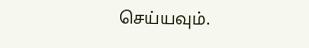செய்யவும்.